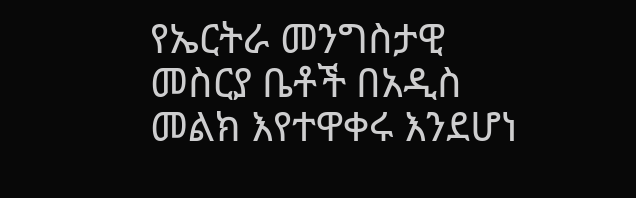የኤርትራ መንግስታዊ መስርያ ቤቶች በአዲስ መልክ እየተዋቀሩ እንደሆነ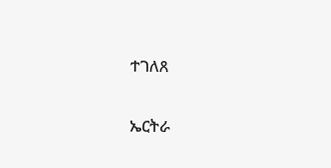ተገለጸ

ኤርትራ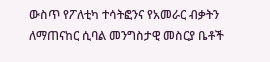ውስጥ የፖለቲካ ተሳትፎንና የአመራር ብቃትን ለማጠናከር ሲባል መንግስታዊ መስርያ ቤቶች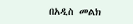በአዲስ መልክ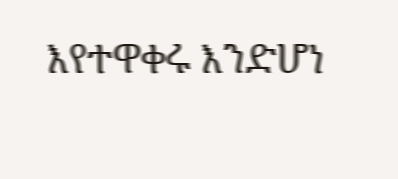እየተዋቀሩ እንድሆነ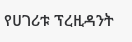የሀገሪቱ ፕረዚዳንት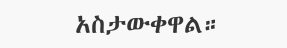አስታውቀዋል።